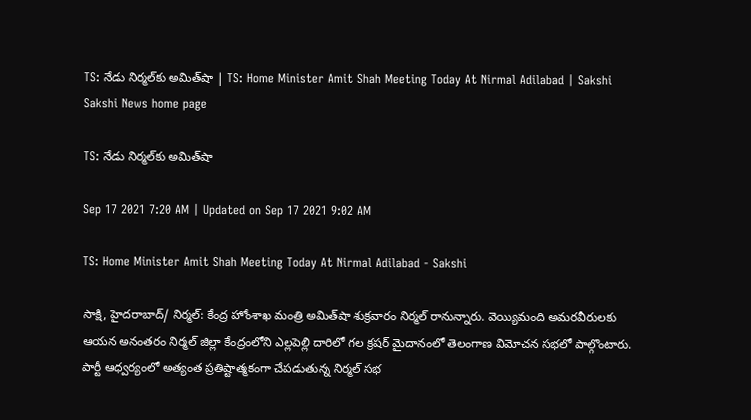TS: నేడు నిర్మల్‌కు అమిత్‌షా | TS: Home Minister Amit Shah Meeting Today At Nirmal Adilabad | Sakshi
Sakshi News home page

TS: నేడు నిర్మల్‌కు అమిత్‌షా

Sep 17 2021 7:20 AM | Updated on Sep 17 2021 9:02 AM

TS: Home Minister Amit Shah Meeting Today At Nirmal Adilabad - Sakshi

సాక్షి, హైదరాబాద్‌/ నిర్మల్‌: కేంద్ర హోంశాఖ మంత్రి అమిత్‌షా శుక్రవారం నిర్మల్‌ రానున్నారు. వెయ్యిమంది అమరవీరులకు ఆయన అనంతరం నిర్మల్‌ జిల్లా కేంద్రంలోని ఎల్లపెల్లి దారిలో గల క్రషర్‌ మైదానంలో తెలంగాణ విమోచన సభలో పాల్గొంటారు. పార్టీ ఆధ్వర్యంలో అత్యంత ప్రతిష్టాత్మకంగా చేపడుతున్న నిర్మల్‌ సభ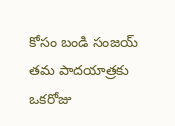కోసం బండి సంజయ్‌ తమ పాదయాత్రకు ఒకరోజు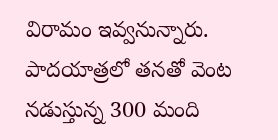విరామం ఇవ్వనున్నారు. పాదయాత్రలో తనతో వెంట నడుస్తున్న 300 మంది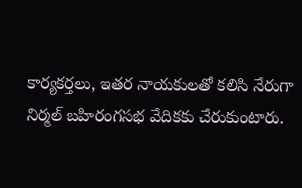కార్యకర్తలు, ఇతర నాయకులతో కలిసి నేరుగా నిర్మల్‌ బహిరంగసభ వేదికకు చేరుకుంటారు.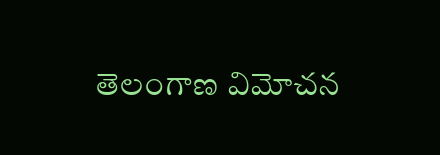తెలంగాణ విమోచన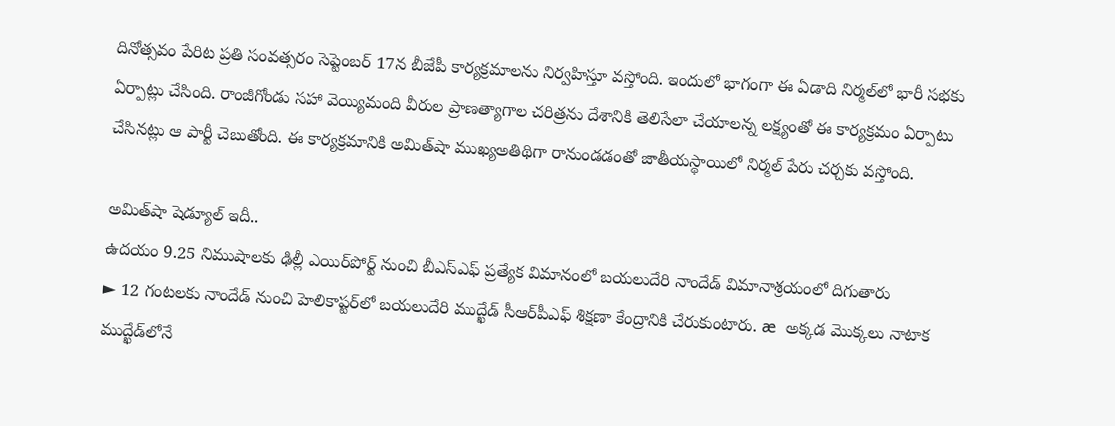దినోత్సవం పేరిట ప్రతి సంవత్సరం సెప్టెంబర్‌ 17న బీజేపీ కార్యక్రమాలను నిర్వహిస్తూ వస్తోంది. ఇందులో భాగంగా ఈ ఏడాది నిర్మల్‌లో భారీ సభకు ఏర్పాట్లు చేసింది. రాంజీగోండు సహా వెయ్యిమంది వీరుల ప్రాణత్యాగాల చరిత్రను దేశానికి తెలిసేలా చేయాలన్న లక్ష్యంతో ఈ కార్యక్రమం ఏర్పాటు చేసినట్లు ఆ పార్టీ చెబుతోంది. ఈ కార్యక్రమానికి అమిత్‌షా ముఖ్యఅతిథిగా రానుండడంతో జాతీయస్థాయిలో నిర్మల్‌ పేరు చర్చకు వస్తోంది.

అమిత్‌షా షెడ్యూల్‌ ఇదీ..
ఉదయం 9.25 నిముషాలకు ఢిల్లీ ఎయిర్‌పోర్ట్‌ నుంచి బీఎస్‌ఎఫ్‌ ప్రత్యేక విమానంలో బయలుదేరి నాందేడ్‌ విమానాశ్రయంలో దిగుతారు
► 12 గంటలకు నాందేడ్‌ నుంచి హెలికాప్టర్‌లో బయలుదేరి ముద్ఖేడ్‌ సీఆర్‌పీఎఫ్‌ శిక్షణా కేంద్రానికి చేరుకుంటారు. æ  అక్కడ మొక్కలు నాటాక ముద్ఖేడ్‌లోనే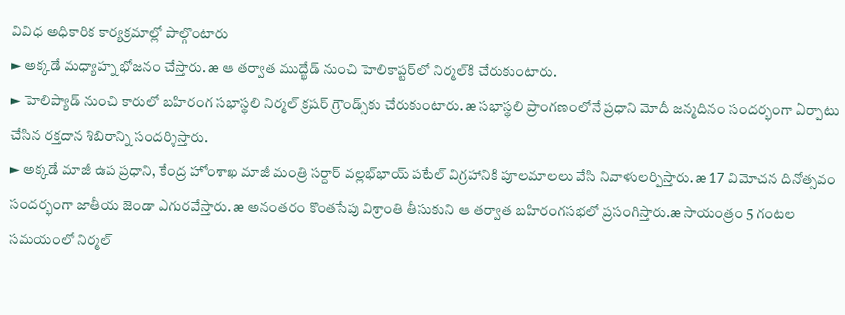వివిధ అధికారిక కార్యక్రమాల్లో పాల్గొంటారు
► అక్కడే మధ్యాహ్న భోజనం చేస్తారు. æ ఆ తర్వాత ముద్ఖేడ్‌ నుంచి హెలికాప్టర్‌లో నిర్మల్‌కి చేరుకుంటారు.
► హెలిప్యాడ్‌ నుంచి కారులో బహిరంగ సభాస్థలి నిర్మల్‌ క్రషర్‌ గ్రౌండ్స్‌కు చేరుకుంటారు. æ సభాస్థలి ప్రాంగణంలోనే ప్రధాని మోదీ జన్మదినం సందర్భంగా ఏర్పాటు చేసిన రక్తదాన శిబిరాన్ని సందర్శిస్తారు.
► అక్కడే మాజీ ఉప ప్రధాని, కేంద్ర హోంశాఖ మాజీ మంత్రి సర్దార్‌ వల్లభ్‌భాయ్‌ పటేల్‌ విగ్రహానికి పూలమాలలు వేసి నివాళులర్పిస్తారు. æ 17 విమోచన దినోత్సవం సందర్భంగా జాతీయ జెండా ఎగురవేస్తారు. æ అనంతరం కొంతసేపు విశ్రాంతి తీసుకుని ఆ తర్వాత బహిరంగసభలో ప్రసంగిస్తారు.æ సాయంత్రం 5 గంటల సమయంలో నిర్మల్‌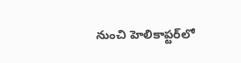నుంచి హెలికాప్టర్‌లో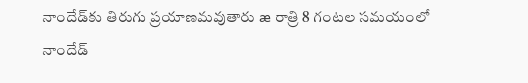నాందేడ్‌కు తిరుగు ప్రయాణమవుతారు æ రాత్రి 8 గంటల సమయంలో నాందేడ్‌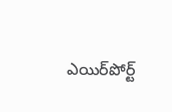ఎయిర్‌పోర్ట్‌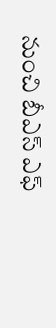నుంచి బీఎస్‌ ఎఫ్‌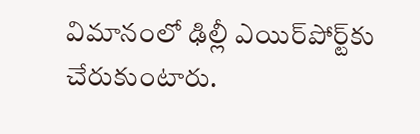విమానంలో ఢిల్లీ ఎయిర్‌పోర్ట్‌కు చేరుకుంటారు.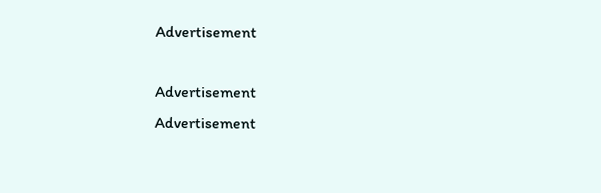Advertisement

Advertisement
Advertisement